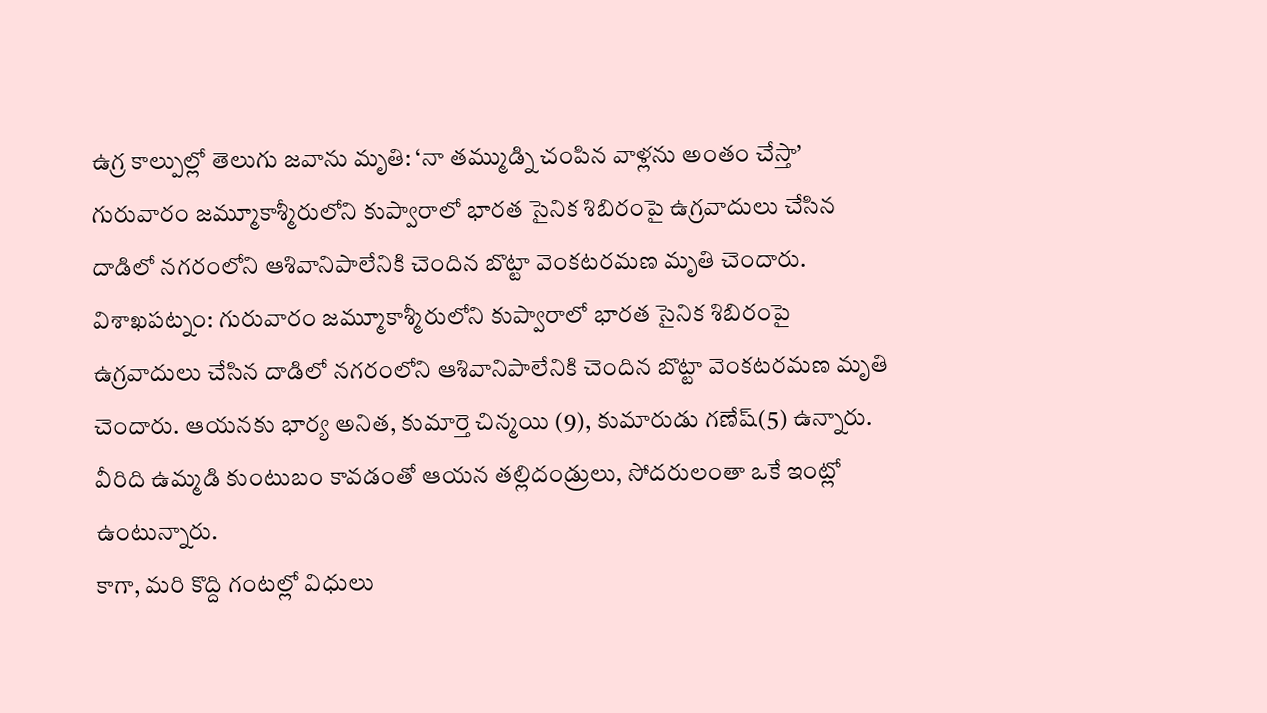ఉగ్ర కాల్పుల్లో తెలుగు జవాను మృతి: ‘నా తమ్ముడ్ని చంపిన వాళ్లను అంతం చేస్తా’
గురువారం జమ్మూకాశ్మీరులోని కుప్వారాలో భారత సైనిక శిబిరంపై ఉగ్రవాదులు చేసిన దాడిలో నగరంలోని ఆశివానిపాలేనికి చెందిన బొట్టా వెంకటరమణ మృతి చెందారు.
విశాఖపట్నం: గురువారం జమ్మూకాశ్మీరులోని కుప్వారాలో భారత సైనిక శిబిరంపై ఉగ్రవాదులు చేసిన దాడిలో నగరంలోని ఆశివానిపాలేనికి చెందిన బొట్టా వెంకటరమణ మృతి చెందారు. ఆయనకు భార్య అనిత, కుమార్తె చిన్మయి (9), కుమారుడు గణేష్(5) ఉన్నారు. వీరిది ఉమ్మడి కుంటుబం కావడంతో ఆయన తల్లిదండ్రులు, సోదరులంతా ఒకే ఇంట్లో ఉంటున్నారు.
కాగా, మరి కొద్ది గంటల్లో విధులు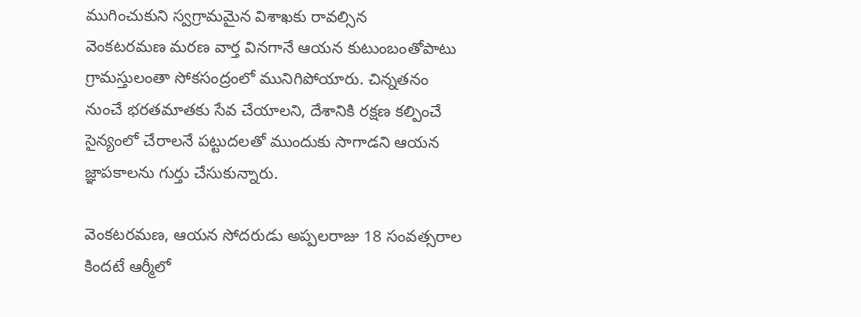ముగించుకుని స్వగ్రామమైన విశాఖకు రావల్సిన
వెంకటరమణ మరణ వార్త వినగానే ఆయన కుటుంబంతోపాటు గ్రామస్తులంతా సోకసంద్రంలో మునిగిపోయారు. చిన్నతనం నుంచే భరతమాతకు సేవ చేయాలని, దేశానికి రక్షణ కల్పించే సైన్యంలో చేరాలనే పట్టుదలతో ముందుకు సాగాడని ఆయన జ్ఞాపకాలను గుర్తు చేసుకున్నారు.

వెంకటరమణ, ఆయన సోదరుడు అప్పలరాజు 18 సంవత్సరాల కిందటే ఆర్మీలో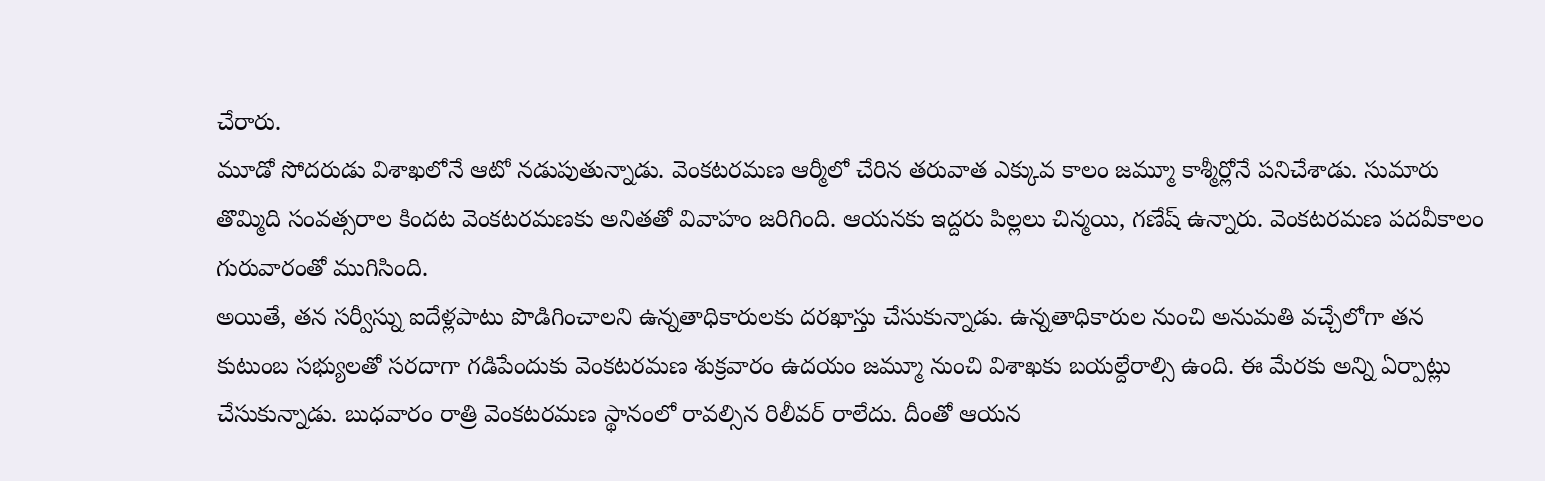చేరారు.
మూడో సోదరుడు విశాఖలోనే ఆటో నడుపుతున్నాడు. వెంకటరమణ ఆర్మీలో చేరిన తరువాత ఎక్కువ కాలం జమ్మూ కాశ్మీర్లోనే పనిచేశాడు. సుమారు తొమ్మిది సంవత్సరాల కిందట వెంకటరమణకు అనితతో వివాహం జరిగింది. ఆయనకు ఇద్దరు పిల్లలు చిన్మయి, గణేష్ ఉన్నారు. వెంకటరమణ పదవీకాలం గురువారంతో ముగిసింది.
అయితే, తన సర్వీస్ను ఐదేళ్లపాటు పొడిగించాలని ఉన్నతాధికారులకు దరఖాస్తు చేసుకున్నాడు. ఉన్నతాధికారుల నుంచి అనుమతి వచ్చేలోగా తన కుటుంబ సభ్యులతో సరదాగా గడిపేందుకు వెంకటరమణ శుక్రవారం ఉదయం జమ్మూ నుంచి విశాఖకు బయల్దేరాల్సి ఉంది. ఈ మేరకు అన్ని ఏర్పాట్లు చేసుకున్నాడు. బుధవారం రాత్రి వెంకటరమణ స్థానంలో రావల్సిన రిలీవర్ రాలేదు. దీంతో ఆయన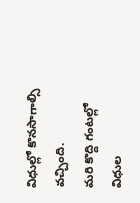విధుల్లో కొనసాగాల్సి వచ్చింది.
మరి కొద్ది గంటల్లో విధుల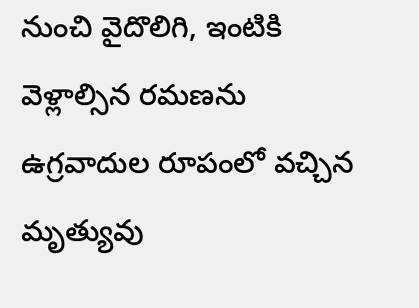నుంచి వైదొలిగి, ఇంటికి వెళ్లాల్సిన రమణను ఉగ్రవాదుల రూపంలో వచ్చిన మృత్యువు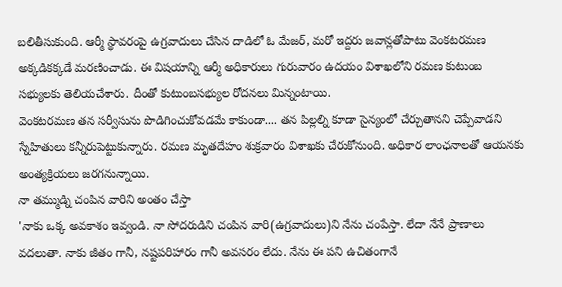బలితీసుకుంది. ఆర్మీ స్థావరంపై ఉగ్రవాదులు చేసిన దాడిలో ఓ మేజర్, మరో ఇద్దరు జవాన్లతోపాటు వెంకటరమణ అక్కడికక్కడే మరణించాడు. ఈ విషయాన్ని ఆర్మీ అధికారులు గురువారం ఉదయం విశాఖలోని రమణ కుటుంబ సభ్యులకు తెలియచేశారు. దీంతో కుటుంబసభ్యుల రోదనలు మిన్నంటాయి.
వెంకటరమణ తన సర్వీసును పొడిగించుకోవడమే కాకుండా.... తన పిల్లల్ని కూడా సైన్యంలో చేర్చుతానని చెప్పేవాడని స్నేహితులు కన్నీరుపెట్టుకున్నారు. రమణ మృతదేహం శుక్రవారం విశాఖకు చేరుకోనుంది. అధికార లాంఛనాలతో ఆయనకు అంత్యక్రియలు జరగనున్నాయి.
నా తమ్ముడ్ని చంపిన వారిని అంతం చేస్తా
'నాకు ఒక్క అవకాశం ఇవ్వండి. నా సోదరుడిని చంపిన వారి(ఉగ్రవాదులు)ని నేను చంపేస్తా. లేదా నేనే ప్రాణాలు వదలుతా. నాకు జీతం గానీ, నష్టపరిహారం గానీ అవసరం లేదు. నేను ఈ పని ఉచితంగానే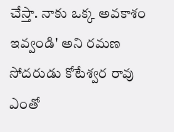చేస్తా. నాకు ఒక్క అవకాశం ఇవ్వండి' అని రమణ సోదరుడు కోటేశ్వర రావు ఎంతో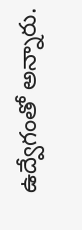ఉద్వేగంతో అన్నారు.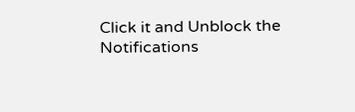Click it and Unblock the Notifications